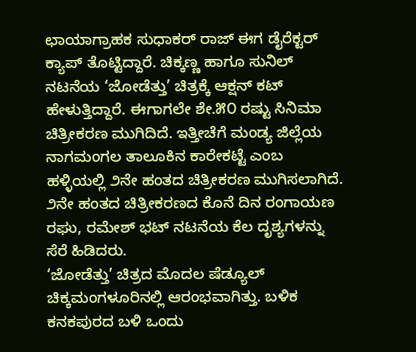ಛಾಯಾಗ್ರಾಹಕ ಸುಧಾಕರ್ ರಾಜ್ ಈಗ ಡೈರೆಕ್ಟರ್ ಕ್ಯಾಪ್ ತೊಟ್ಟಿದ್ದಾರೆ. ಚಿಕ್ಕಣ್ಣ ಹಾಗೂ ಸುನಿಲ್ ನಟನೆಯ ‘ಜೋಡೆತ್ತು’ ಚಿತ್ರಕ್ಕೆ ಆಕ್ಷನ್ ಕಟ್ ಹೇಳುತ್ತಿದ್ದಾರೆ. ಈಗಾಗಲೇ ಶೇ.೫೦ ರಷ್ಟು ಸಿನಿಮಾ ಚಿತ್ರೀಕರಣ ಮುಗಿದಿದೆ. ಇತ್ತೀಚೆಗೆ ಮಂಡ್ಯ ಜಿಲ್ಲೆಯ ನಾಗಮಂಗಲ ತಾಲೂಕಿನ ಕಾರೇಕಟ್ಟೆ ಎಂಬ ಹಳ್ಳಿಯಲ್ಲಿ ೨ನೇ ಹಂತದ ಚಿತ್ರೀಕರಣ ಮುಗಿಸಲಾಗಿದೆ. ೨ನೇ ಹಂತದ ಚಿತ್ರೀಕರಣದ ಕೊನೆ ದಿನ ರಂಗಾಯಣ ರಘು, ರಮೇಶ್ ಭಟ್ ನಟನೆಯ ಕೆಲ ದೃಶ್ಯಗಳನ್ನು ಸೆರೆ ಹಿಡಿದರು.
‘ಜೋಡೆತ್ತು’ ಚಿತ್ರದ ಮೊದಲ ಷೆಡ್ಯೂಲ್ ಚಿಕ್ಕಮಂಗಳೂರಿನಲ್ಲಿ ಆರಂಭವಾಗಿತ್ತು. ಬಳಿಕ ಕನಕಪುರದ ಬಳಿ ಒಂದು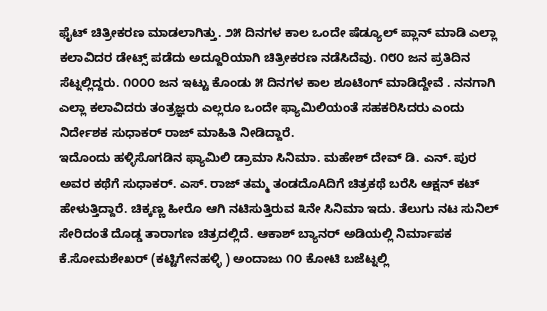ಫೈಟ್ ಚಿತ್ರೀಕರಣ ಮಾಡಲಾಗಿತ್ತು. ೨೫ ದಿನಗಳ ಕಾಲ ಒಂದೇ ಷೆಡ್ಯೂಲ್ ಪ್ಲಾನ್ ಮಾಡಿ ಎಲ್ಲಾ ಕಲಾವಿದರ ಡೇಟ್ಸ್ ಪಡೆದು ಅದ್ದೂರಿಯಾಗಿ ಚಿತ್ರೀಕರಣ ನಡೆಸಿದೆವು. ೧೮೦ ಜನ ಪ್ರತಿದಿನ ಸೆಟ್ನಲ್ಲಿದ್ದರು. ೧೦೦೦ ಜನ ಇಟ್ಟು ಕೊಂಡು ೫ ದಿನಗಳ ಕಾಲ ಶೂಟಿಂಗ್ ಮಾಡಿದ್ದೇವೆ . ನನಗಾಗಿ ಎಲ್ಲಾ ಕಲಾವಿದರು ತಂತ್ರಜ್ಞರು ಎಲ್ಲರೂ ಒಂದೇ ಫ್ಯಾಮಿಲಿಯಂತೆ ಸಹಕರಿಸಿದರು ಎಂದು ನಿರ್ದೇಶಕ ಸುಧಾಕರ್ ರಾಜ್ ಮಾಹಿತಿ ನೀಡಿದ್ದಾರೆ.
ಇದೊಂದು ಹಳ್ಳಿಸೊಗಡಿನ ಫ್ಯಾಮಿಲಿ ಡ್ರಾಮಾ ಸಿನಿಮಾ. ಮಹೇಶ್ ದೇವ್ ಡಿ. ಎನ್. ಪುರ ಅವರ ಕಥೆಗೆ ಸುಧಾಕರ್. ಎಸ್. ರಾಜ್ ತಮ್ಮ ತಂಡದೊAದಿಗೆ ಚಿತ್ರಕಥೆ ಬರೆಸಿ ಆಕ್ಷನ್ ಕಟ್ ಹೇಳುತ್ತಿದ್ದಾರೆ. ಚಿಕ್ಕಣ್ಣ ಹೀರೊ ಆಗಿ ನಟಿಸುತ್ತಿರುವ ೩ನೇ ಸಿನಿಮಾ ಇದು. ತೆಲುಗು ನಟ ಸುನಿಲ್ ಸೇರಿದಂತೆ ದೊಡ್ಡ ತಾರಾಗಣ ಚಿತ್ರದಲ್ಲಿದೆ. ಆಕಾಶ್ ಬ್ಯಾನರ್ ಅಡಿಯಲ್ಲಿ ನಿರ್ಮಾಪಕ ಕೆ.ಸೋಮಶೇಖರ್ (ಕಟ್ಟಿಗೇನಹಳ್ಳಿ ) ಅಂದಾಜು ೧೦ ಕೋಟಿ ಬಜೆಟ್ನಲ್ಲಿ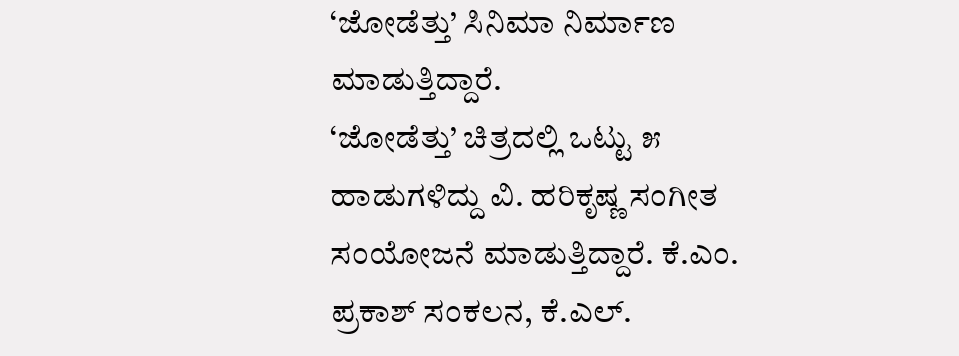‘ಜೋಡೆತ್ತು’ ಸಿನಿಮಾ ನಿರ್ಮಾಣ ಮಾಡುತ್ತಿದ್ದಾರೆ.
‘ಜೋಡೆತ್ತು’ ಚಿತ್ರದಲ್ಲಿ ಒಟ್ಟು ೫ ಹಾಡುಗಳಿದ್ದು ವಿ. ಹರಿಕೃಷ್ಣ ಸಂಗೀತ ಸಂಯೋಜನೆ ಮಾಡುತ್ತಿದ್ದಾರೆ. ಕೆ.ಎಂ. ಪ್ರಕಾಶ್ ಸಂಕಲನ, ಕೆ.ಎಲ್.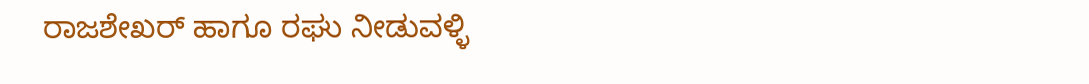ರಾಜಶೇಖರ್ ಹಾಗೂ ರಘು ನೀಡುವಳ್ಳಿ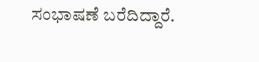ಸಂಭಾಷಣೆ ಬರೆದಿದ್ದಾರೆ.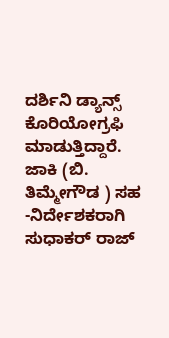ದರ್ಶಿನಿ ಡ್ಯಾನ್ಸ್ ಕೊರಿಯೋಗ್ರಫಿ ಮಾಡುತ್ತಿದ್ದಾರೆ. ಜಾಕಿ (ಬಿ. ತಿಮ್ಮೇಗೌಡ ) ಸಹ -ನಿರ್ದೇಶಕರಾಗಿ ಸುಧಾಕರ್ ರಾಜ್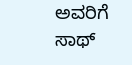ಅವರಿಗೆ ಸಾಥ್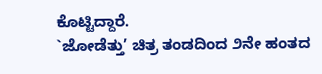ಕೊಟ್ಟಿದ್ದಾರೆ.
`ಜೋಡೆತ್ತು’ ಚಿತ್ರ ತಂಡದಿಂದ ೨ನೇ ಹಂತದ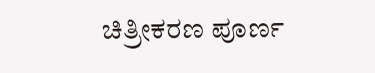ಚಿತ್ರೀಕರಣ ಪೂರ್ಣ